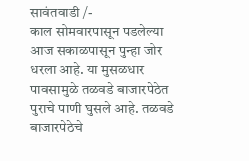सावंतवाडी /-
काल सोमवारपासून पडलेल्या आज सकाळपासून पुन्हा जोर धरला आहे. या मुसळधार पावसामुळे तळवडे बाजारपेठेत पुराचे पाणी घुसले आहे. तळवडे बाजारपेठेचे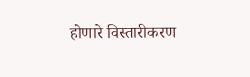होणारे विस्तारीकरण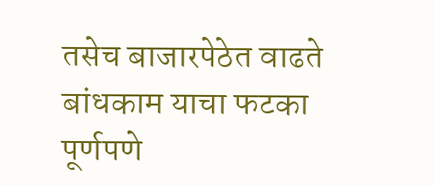तसेच बाजारपेठेत वाढते बांधकाम याचा फटका पूर्णपणे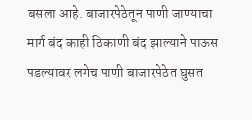बसला आहे. बाजारपेठेतून पाणी जाण्याचा मार्ग बंद काही ठिकाणी बंद झाल्याने पाऊस पडल्यावर लगेच पाणी बाजारपेठेत घुसत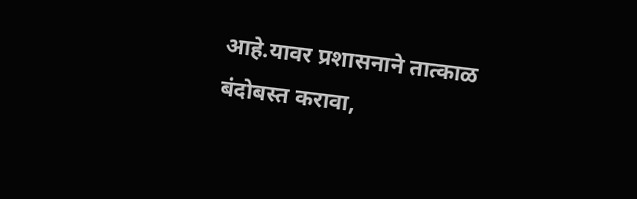आहे.यावर प्रशासनाने तात्काळ बंदोबस्त करावा,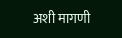अशी मागणी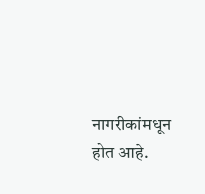नागरीकांमधून होत आहे.